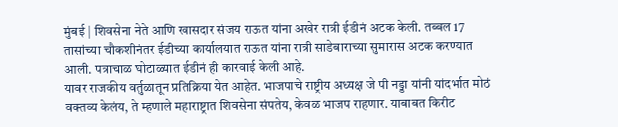मुंबई | शिवसेना नेते आणि खासदार संजय राऊत यांना अखेर रात्री ईडीनं अटक केली. तब्बल 17 तासांच्या चौकशीनंतर ईडीच्या कार्यालयात राऊत यांना रात्री साडेबाराच्या सुमारास अटक करण्यात आली. पत्राचाळ घोटाळ्यात ईडीनं ही कारवाई केली आहे.
यावर राजकीय वर्तुळातून प्रतिक्रिया येत आहेत. भाजपाचे राष्ट्रीय अध्यक्ष जे पी नड्डा यांनी यांदर्भात मोठं वक्तव्य केलंय, ते म्हणाले महाराष्ट्रात शिवसेना संपतेय, केवळ भाजप राहणार. याबाबत किरीट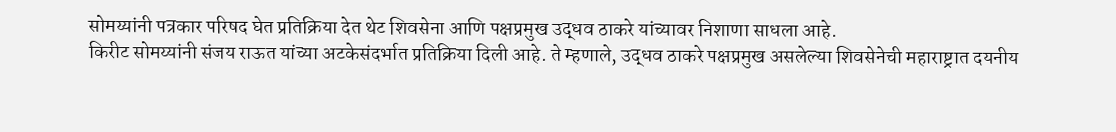सोमय्यांनी पत्रकार परिषद घेत प्रतिक्रिया देत थेट शिवसेना आणि पक्षप्रमुख उद्धव ठाकरे यांच्यावर निशाणा साधला आहे.
किरीट सोमय्यांनी संजय राऊत यांच्या अटकेसंदर्भात प्रतिक्रिया दिली आहे. ते म्हणाले, उद्धव ठाकरे पक्षप्रमुख असलेल्या शिवसेनेची महाराष्ट्रात दयनीय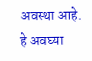अवस्था आहे. हे अवघ्या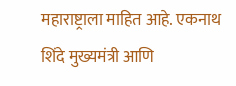महाराष्ट्राला माहित आहे. एकनाथ शिंदे मुख्यमंत्री आणि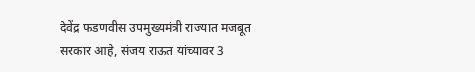देवेंद्र फडणवीस उपमुख्यमंत्री राज्यात मजबूत सरकार आहे, संजय राऊत यांच्यावर 3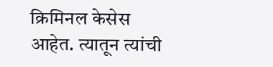क्रिमिनल केसेस आहेत. त्यातून त्यांची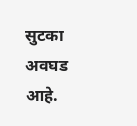सुटका अवघड आहे.